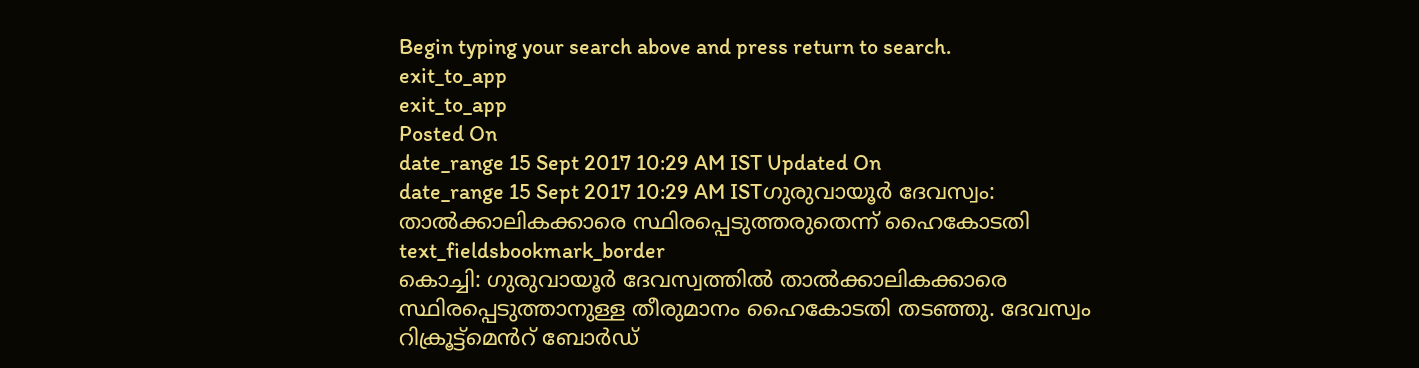Begin typing your search above and press return to search.
exit_to_app
exit_to_app
Posted On
date_range 15 Sept 2017 10:29 AM IST Updated On
date_range 15 Sept 2017 10:29 AM ISTഗുരുവായൂർ ദേവസ്വം: താൽക്കാലികക്കാരെ സ്ഥിരപ്പെടുത്തരുതെന്ന് ഹൈകോടതി
text_fieldsbookmark_border
കൊച്ചി: ഗുരുവായൂർ ദേവസ്വത്തിൽ താൽക്കാലികക്കാരെ സ്ഥിരപ്പെടുത്താനുള്ള തീരുമാനം ഹൈകോടതി തടഞ്ഞു. ദേവസ്വം റിക്രൂട്ട്മെൻറ് ബോർഡ്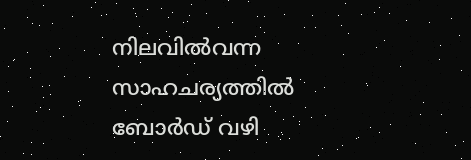നിലവിൽവന്ന സാഹചര്യത്തിൽ ബോർഡ് വഴി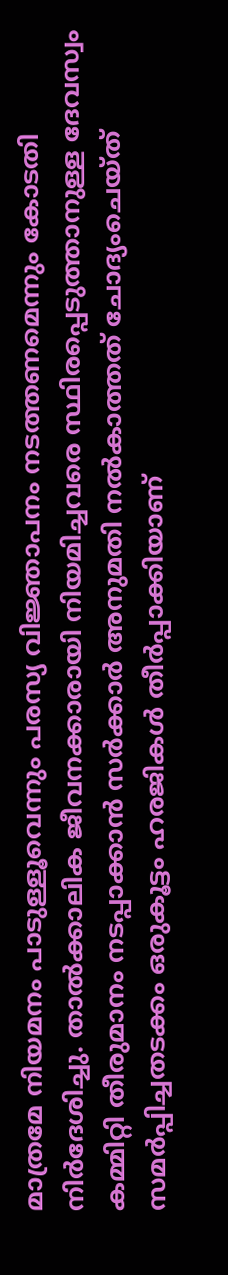മാത്രമേ നിയമനം പാടുള്ളൂവെന്നും പരസ്യ വിജ്ഞാപനം നടത്തണമെന്നും കോടതി നിർദേശിച്ചു. താൽക്കാലിക ജീവനക്കാരായി നിയമിച്ചവരെ സ്ഥിരപ്പെടുത്താനുള്ള ദേവസ്വം കമ്മിറ്റി തീരുമാനം നടപ്പാക്കാൻ സർക്കാർ അനുമതി നൽകാത്തത് ചോദ്യംചെയ്ത് സമർപ്പിച്ചതടക്കം ഒരുകൂട്ടം ഹരജികൾ തീർപ്പാക്കിയാണ്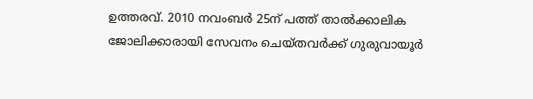ഉത്തരവ്. 2010 നവംബർ 25ന് പത്ത് താൽക്കാലിക ജോലിക്കാരായി സേവനം ചെയ്തവർക്ക് ഗുരുവായൂർ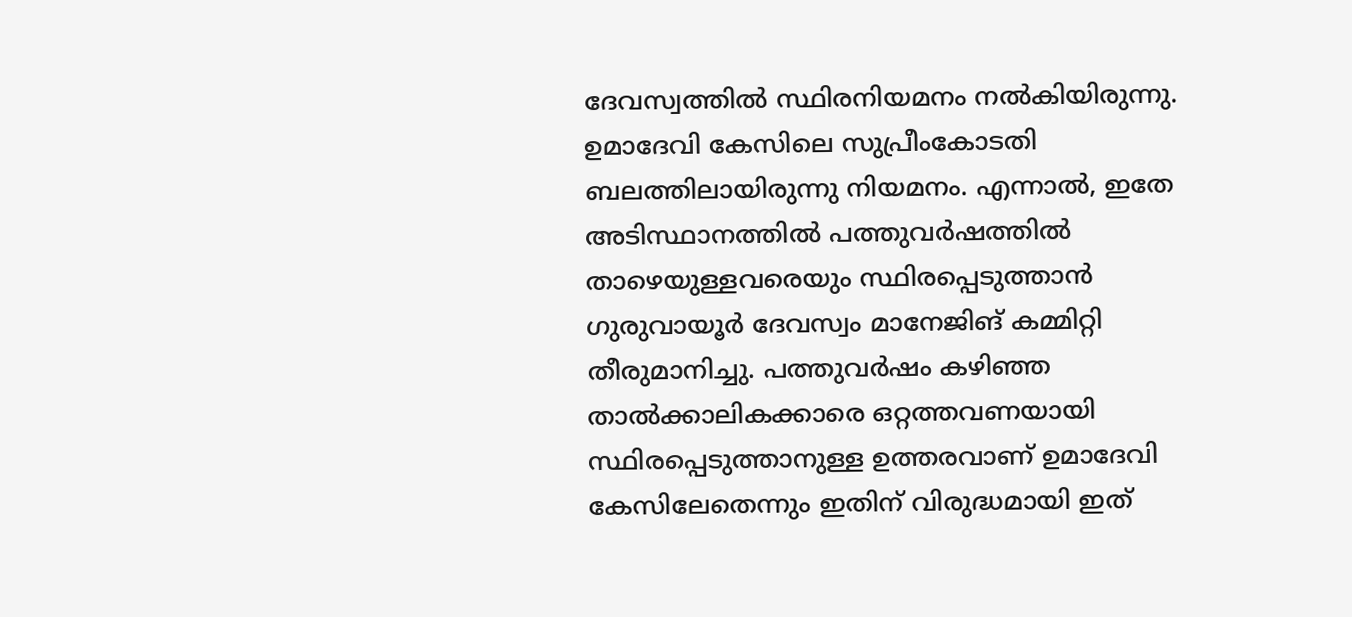ദേവസ്വത്തിൽ സ്ഥിരനിയമനം നൽകിയിരുന്നു. ഉമാദേവി കേസിലെ സുപ്രീംകോടതി ബലത്തിലായിരുന്നു നിയമനം. എന്നാൽ, ഇതേ അടിസ്ഥാനത്തിൽ പത്തുവർഷത്തിൽ താഴെയുള്ളവരെയും സ്ഥിരപ്പെടുത്താൻ ഗുരുവായൂർ ദേവസ്വം മാനേജിങ് കമ്മിറ്റി തീരുമാനിച്ചു. പത്തുവർഷം കഴിഞ്ഞ താൽക്കാലികക്കാരെ ഒറ്റത്തവണയായി സ്ഥിരപ്പെടുത്താനുള്ള ഉത്തരവാണ് ഉമാദേവി കേസിലേതെന്നും ഇതിന് വിരുദ്ധമായി ഇത്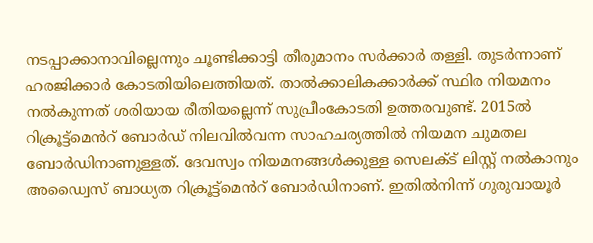നടപ്പാക്കാനാവില്ലെന്നും ചൂണ്ടിക്കാട്ടി തീരുമാനം സർക്കാർ തള്ളി. തുടർന്നാണ് ഹരജിക്കാർ കോടതിയിലെത്തിയത്. താൽക്കാലികക്കാർക്ക് സ്ഥിര നിയമനം നൽകുന്നത് ശരിയായ രീതിയല്ലെന്ന് സുപ്രീംകോടതി ഉത്തരവുണ്ട്. 2015ൽ റിക്രൂട്ട്മെൻറ് ബോർഡ് നിലവിൽവന്ന സാഹചര്യത്തിൽ നിയമന ചുമതല ബോർഡിനാണുള്ളത്. ദേവസ്വം നിയമനങ്ങൾക്കുള്ള സെലക്ട് ലിസ്റ്റ് നൽകാനും അഡ്വൈസ് ബാധ്യത റിക്രൂട്ട്മെൻറ് ബോർഡിനാണ്. ഇതിൽനിന്ന് ഗുരുവായൂർ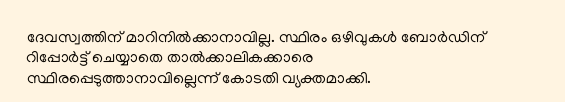ദേവസ്വത്തിന് മാറിനിൽക്കാനാവില്ല. സ്ഥിരം ഒഴിവുകൾ ബോർഡിന് റിപ്പോർട്ട് ചെയ്യാതെ താൽക്കാലികക്കാരെ സ്ഥിരപ്പെടുത്താനാവില്ലെന്ന് കോടതി വ്യക്തമാക്കി.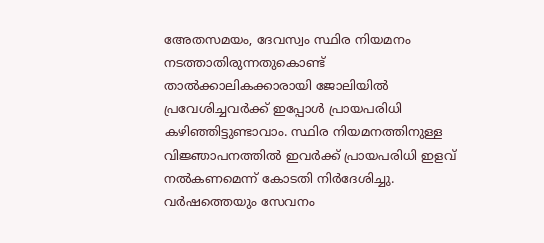അേതസമയം, ദേവസ്വം സ്ഥിര നിയമനം നടത്താതിരുന്നതുകൊണ്ട് താൽക്കാലികക്കാരായി ജോലിയിൽ പ്രവേശിച്ചവർക്ക് ഇപ്പോൾ പ്രായപരിധി കഴിഞ്ഞിട്ടുണ്ടാവാം. സ്ഥിര നിയമനത്തിനുള്ള വിജ്ഞാപനത്തിൽ ഇവർക്ക് പ്രായപരിധി ഇളവ് നൽകണമെന്ന് കോടതി നിർദേശിച്ചു. വർഷത്തെയും സേവനം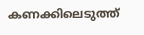കണക്കിലെടുത്ത്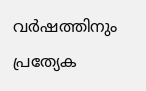വർഷത്തിനും പ്രത്യേക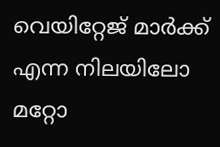വെയിറ്റേജ് മാർക്ക് എന്ന നിലയിലോ മറ്റോ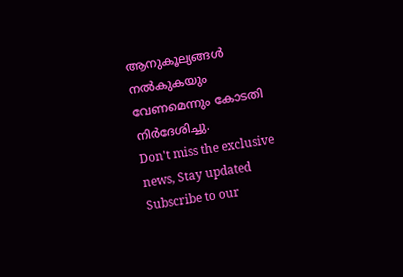ആനുകൂല്യങ്ങൾ നൽകുകയും വേണമെന്നും കോടതി നിർദേശിച്ചു.
Don't miss the exclusive news, Stay updated
Subscribe to our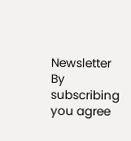Newsletter
By subscribing you agree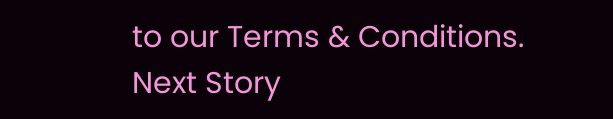to our Terms & Conditions.
Next Story